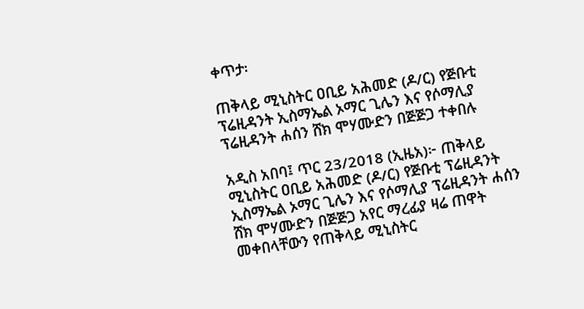ቀጥታ፡

ጠቅላይ ሚኒስትር ዐቢይ አሕመድ (ዶ/ር) የጅቡቲ ፕሬዚዳንት ኢስማኤል ኦማር ጊሌን እና የሶማሊያ ፕሬዚዳንት ሐሰን ሸክ ሞሃሙድን በጅጅጋ ተቀበሉ

አዲስ አበባ፤ ጥር 23/2018 (ኢዜአ)፦ ጠቅላይ ሚኒስትር ዐቢይ አሕመድ (ዶ/ር) የጅቡቲ ፕሬዚዳንት ኢስማኤል ኦማር ጊሌን እና የሶማሊያ ፕሬዚዳንት ሐሰን ሸክ ሞሃሙድን በጅጅጋ አየር ማረፊያ ዛሬ ጠዋት መቀበላቸውን የጠቅላይ ሚኒስትር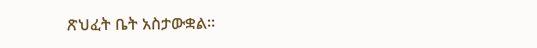ጽህፈት ቤት አስታውቋል።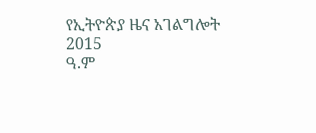የኢትዮጵያ ዜና አገልግሎት
2015
ዓ.ም